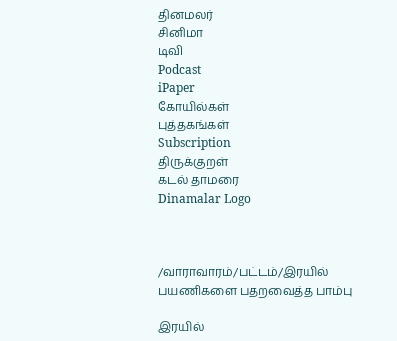தினமலர்
சினிமா
டிவி
Podcast
iPaper
கோயில்கள்
புத்தகங்கள்
Subscription
திருக்குறள்
கடல் தாமரை
Dinamalar Logo



/வாராவாரம்/பட்டம்/இரயில் பயணிகளை பதறவைத்த பாம்பு

இரயில்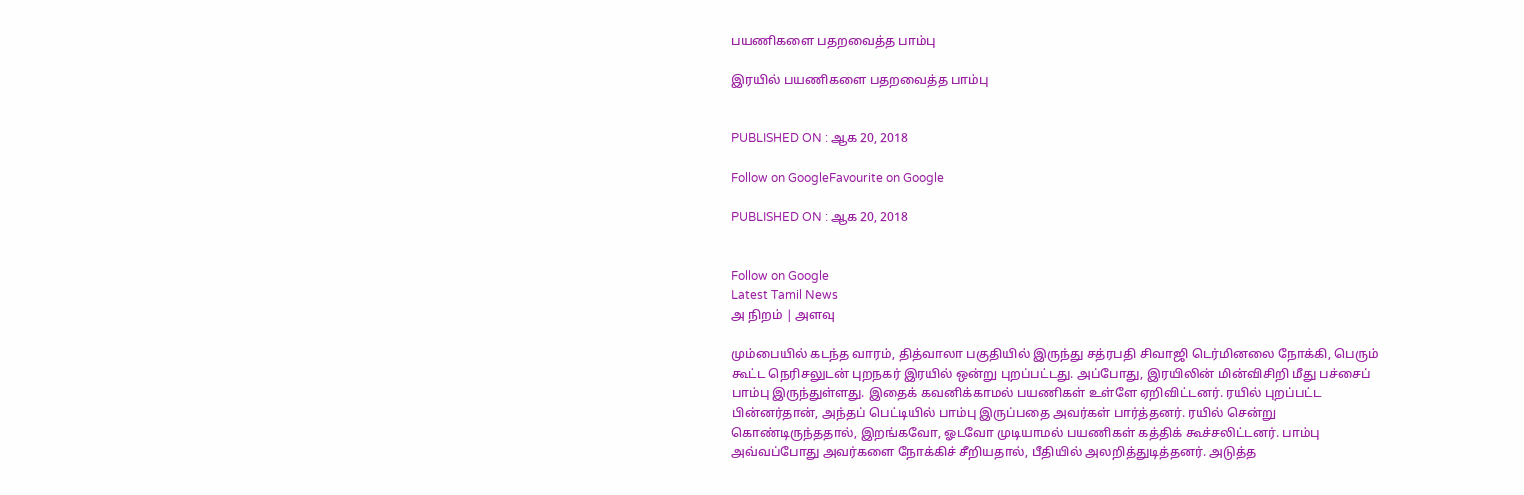பயணிகளை பதறவைத்த பாம்பு

இரயில் பயணிகளை பதறவைத்த பாம்பு


PUBLISHED ON : ஆக 20, 2018

Follow on GoogleFavourite on Google

PUBLISHED ON : ஆக 20, 2018


Follow on Google
Latest Tamil News
அ நிறம் | அளவு

மும்பையில் கடந்த வாரம், தித்வாலா பகுதியில் இருந்து சத்ரபதி சிவாஜி டெர்மினலை நோக்கி, பெரும் கூட்ட நெரிசலுடன் புறநகர் இரயில் ஒன்று புறப்பட்டது. அப்போது, இரயிலின் மின்விசிறி மீது பச்சைப் பாம்பு இருந்துள்ளது. இதைக் கவனிக்காமல் பயணிகள் உள்ளே ஏறிவிட்டனர். ரயில் புறப்பட்ட பின்னர்தான், அந்தப் பெட்டியில் பாம்பு இருப்பதை அவர்கள் பார்த்தனர். ரயில் சென்று கொண்டிருந்ததால், இறங்கவோ, ஓடவோ முடியாமல் பயணிகள் கத்திக் கூச்சலிட்டனர். பாம்பு அவ்வப்போது அவர்களை நோக்கிச் சீறியதால், பீதியில் அலறித்துடித்தனர். அடுத்த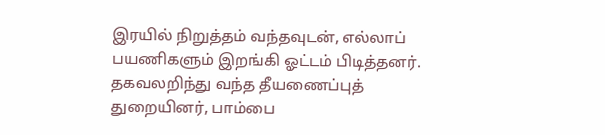இரயில் நிறுத்தம் வந்தவுடன், எல்லாப் பயணிகளும் இறங்கி ஓட்டம் பிடித்தனர். தகவலறிந்து வந்த தீயணைப்புத் துறையினர், பாம்பை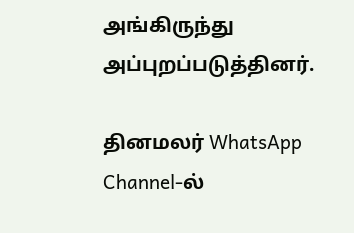அங்கிருந்து அப்புறப்படுத்தினர்.

தினமலர் WhatsApp Channel-ல்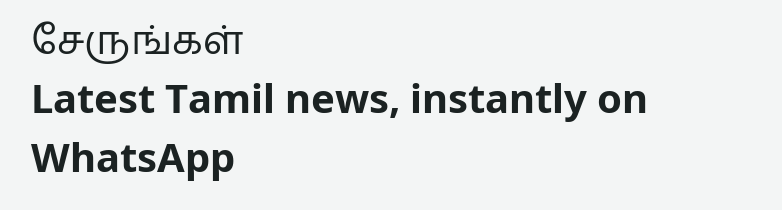சேருங்கள்
Latest Tamil news, instantly on WhatsApp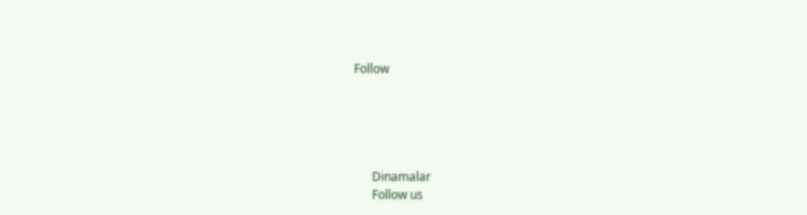Follow





      Dinamalar
      Follow us